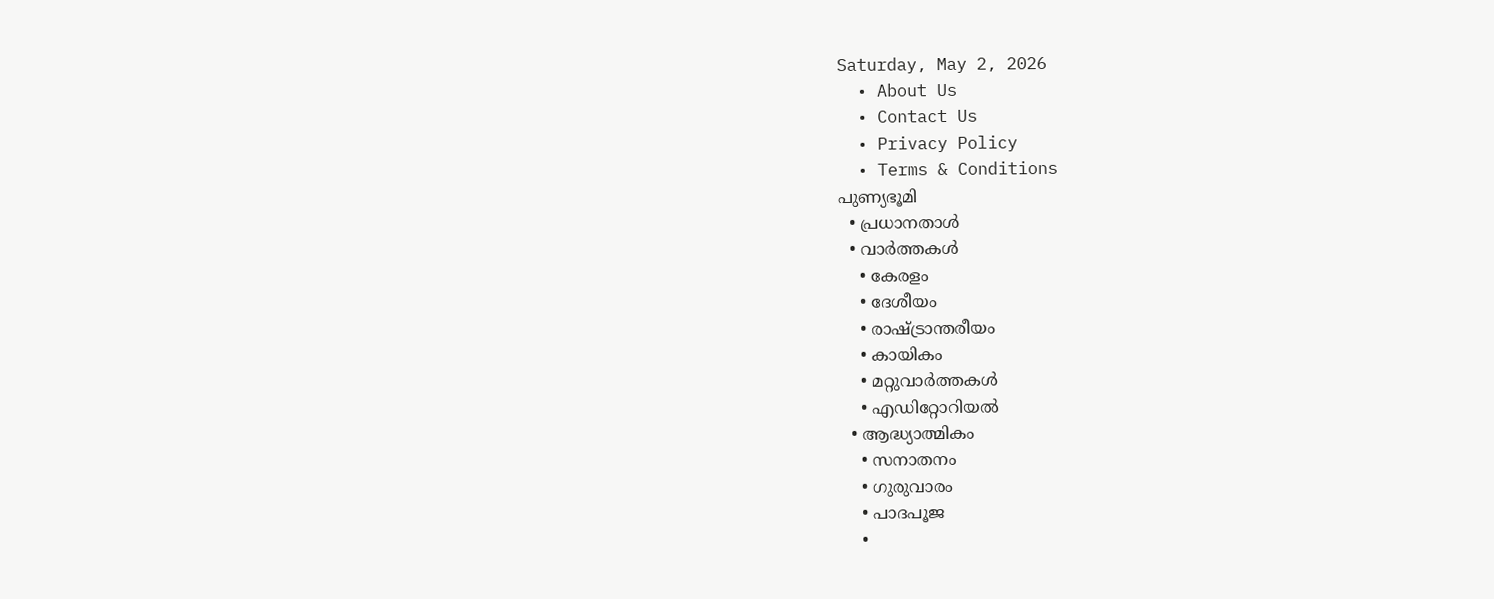Saturday, May 2, 2026
  • About Us
  • Contact Us
  • Privacy Policy
  • Terms & Conditions
പുണ്യഭൂമി
  • പ്രധാനതാൾ
  • വാർത്തകൾ
    • കേരളം
    • ദേശീയം
    • രാഷ്ട്രാന്തരീയം
    • കായികം
    • മറ്റുവാര്‍ത്തകള്‍
    • എഡിറ്റോറിയല്‍
  • ആദ്ധ്യാത്മികം
    • സനാതനം
    • ഗുരുവാരം
    • പാദപൂജ
    •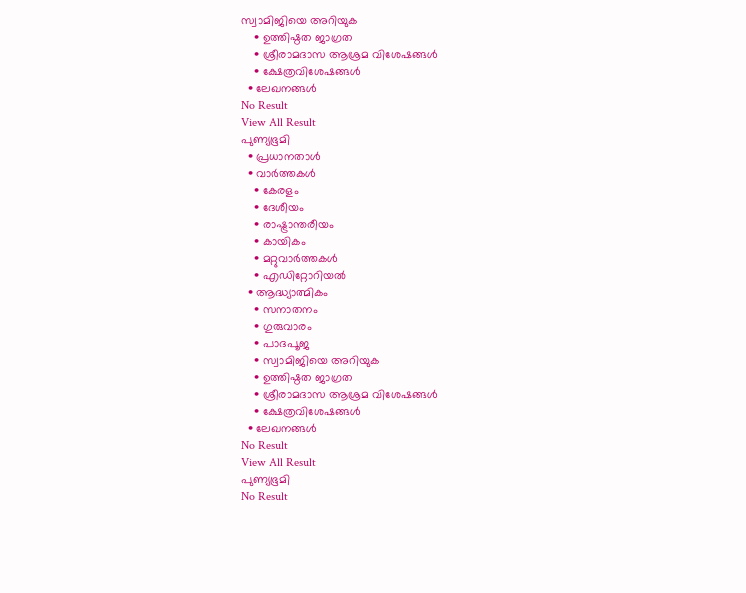സ്വാമിജിയെ അറിയുക
    • ഉത്തിഷ്ഠത ജാഗ്രത
    • ശ്രീരാമദാസ ആശ്രമ വിശേഷങ്ങൾ
    • ക്ഷേത്രവിശേഷങ്ങള്‍
  • ലേഖനങ്ങള്‍
No Result
View All Result
പുണ്യഭൂമി
  • പ്രധാനതാൾ
  • വാർത്തകൾ
    • കേരളം
    • ദേശീയം
    • രാഷ്ട്രാന്തരീയം
    • കായികം
    • മറ്റുവാര്‍ത്തകള്‍
    • എഡിറ്റോറിയല്‍
  • ആദ്ധ്യാത്മികം
    • സനാതനം
    • ഗുരുവാരം
    • പാദപൂജ
    • സ്വാമിജിയെ അറിയുക
    • ഉത്തിഷ്ഠത ജാഗ്രത
    • ശ്രീരാമദാസ ആശ്രമ വിശേഷങ്ങൾ
    • ക്ഷേത്രവിശേഷങ്ങള്‍
  • ലേഖനങ്ങള്‍
No Result
View All Result
പുണ്യഭൂമി
No Result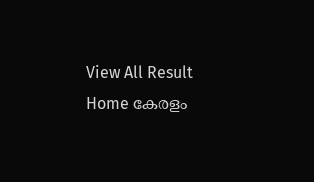View All Result
Home കേരളം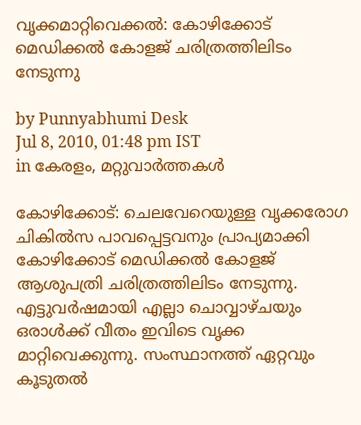വൃക്കമാറ്റിവെക്കല്‍: കോഴിക്കോട് മെഡിക്കല്‍ കോളജ് ചരിത്രത്തിലിടം നേടുന്നു

by Punnyabhumi Desk
Jul 8, 2010, 01:48 pm IST
in കേരളം, മറ്റുവാര്‍ത്തകള്‍

കോഴിക്കോട്: ചെലവേറെയുള്ള വൃക്കരോഗ ചികില്‍സ പാവപ്പെട്ടവനും പ്രാപ്യമാക്കി കോഴിക്കോട് മെഡിക്കല്‍ കോളജ് ആശുപത്രി ചരിത്രത്തിലിടം നേടുന്നു. എട്ടുവര്‍ഷമായി എല്ലാ ചൊവ്വാഴ്ചയും ഒരാള്‍ക്ക് വീതം ഇവിടെ വൃക്ക മാറ്റിവെക്കുന്നു. സംസ്ഥാനത്ത് ഏറ്റവും കൂടുതല്‍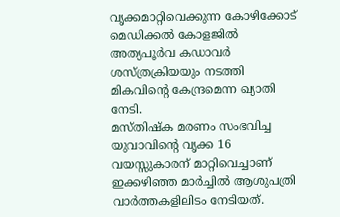വൃക്കമാറ്റിവെക്കുന്ന കോഴിക്കോട് മെഡിക്കല്‍ കോളജില്‍ അത്യപൂര്‍വ കഡാവര്‍ ശസ്ത്രക്രിയയും നടത്തി മികവിന്റെ കേന്ദ്രമെന്ന ഖ്യാതി നേടി.
മസ്തിഷ്‌ക മരണം സംഭവിച്ച യുവാവിന്റെ വൃക്ക 16 വയസ്സുകാരന് മാറ്റിവെച്ചാണ് ഇക്കഴിഞ്ഞ മാര്‍ച്ചില്‍ ആശുപത്രി വാര്‍ത്തകളിലിടം നേടിയത്.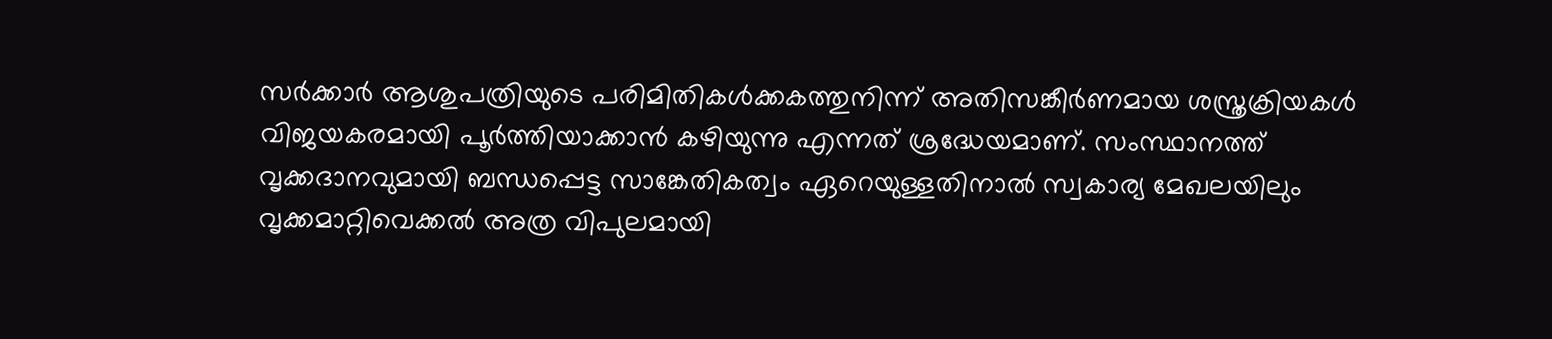സര്‍ക്കാര്‍ ആശുപത്രിയുടെ പരിമിതികള്‍ക്കകത്തുനിന്ന് അതിസങ്കീര്‍ണമായ ശസ്ത്രക്രിയകള്‍ വിജയകരമായി പൂര്‍ത്തിയാക്കാന്‍ കഴിയുന്നു എന്നത് ശ്രദ്ധേയമാണ്. സംസ്ഥാനത്ത് വൃക്കദാനവുമായി ബന്ധപ്പെട്ട സാങ്കേതികത്വം ഏറെയുള്ളതിനാല്‍ സ്വകാര്യ മേഖലയിലും വൃക്കമാറ്റിവെക്കല്‍ അത്ര വിപുലമായി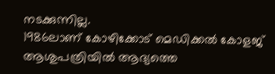നടക്കുന്നില്ല.
1986ലാണ് കോഴിക്കോട് മെഡിക്കല്‍ കോളജ് ആശുപത്രിയില്‍ ആദ്യത്തെ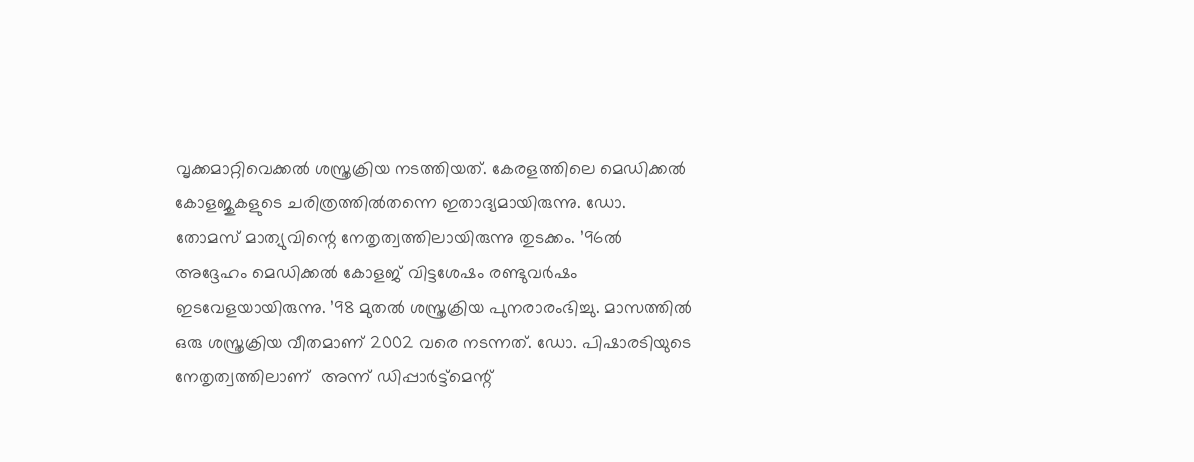വൃക്കമാറ്റിവെക്കല്‍ ശസ്ത്രക്രിയ നടത്തിയത്. കേരളത്തിലെ മെഡിക്കല്‍ കോളജുകളുടെ ചരിത്രത്തില്‍തന്നെ ഇതാദ്യമായിരുന്നു. ഡോ. തോമസ് മാത്യുവിന്റെ നേതൃത്വത്തിലായിരുന്നു തുടക്കം. ’96ല്‍ അദ്ദേഹം മെഡിക്കല്‍ കോളജ് വിട്ടശേഷം രണ്ടുവര്‍ഷം ഇടവേളയായിരുന്നു. ’98 മുതല്‍ ശസ്ത്രക്രിയ പുനരാരംഭിച്ചു. മാസത്തില്‍ ഒരു ശസ്ത്രക്രിയ വീതമാണ് 2002 വരെ നടന്നത്. ഡോ. പിഷാരടിയുടെ നേതൃത്വത്തിലാണ്  അന്ന് ഡിപ്പാര്‍ട്ട്‌മെന്റ്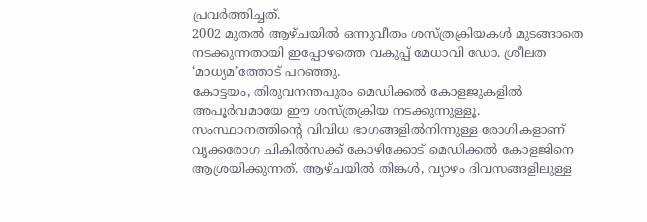പ്രവര്‍ത്തിച്ചത്.
2002 മുതല്‍ ആഴ്ചയില്‍ ഒന്നുവീതം ശസ്ത്രക്രിയകള്‍ മുടങ്ങാതെ നടക്കുന്നതായി ഇപ്പോഴത്തെ വകുപ്പ് മേധാവി ഡോ. ശ്രീലത ‘മാധ്യമ’ത്തോട് പറഞ്ഞു.
കോട്ടയം, തിരുവനന്തപുരം മെഡിക്കല്‍ കോളജുകളില്‍ അപൂര്‍വമായേ ഈ ശസ്ത്രക്രിയ നടക്കുന്നുള്ളൂ. സംസ്ഥാനത്തിന്റെ വിവിധ ഭാഗങ്ങളില്‍നിന്നുള്ള രോഗികളാണ് വൃക്കരോഗ ചികില്‍സക്ക് കോഴിക്കോട് മെഡിക്കല്‍ കോളജിനെ ആശ്രയിക്കുന്നത്. ആഴ്ചയില്‍ തിങ്കള്‍, വ്യാഴം ദിവസങ്ങളിലുള്ള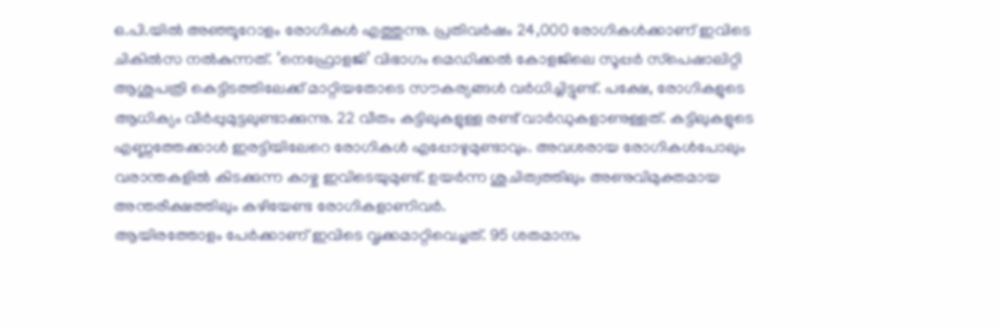ഒ.പി.യില്‍ അഞ്ഞൂറോളം രോഗികള്‍ എത്തുന്നു. പ്രതിവര്‍ഷം 24,000 രോഗികള്‍ക്കാണ് ഇവിടെ ചികില്‍സ നല്‍കുന്നത്. ‘നെഫ്രോളജി’ വിഭാഗം മെഡിക്കല്‍ കോളജിലെ സൂപ്പര്‍ സ്‌പെഷാലിറ്റി ആശുപത്രി കെട്ടിടത്തിലേക്ക് മാറ്റിയതോടെ സൗകര്യങ്ങള്‍ വര്‍ധിച്ചിട്ടുണ്ട്. പക്ഷേ, രോഗികളുടെ ആധിക്യം വീര്‍പ്പുമുട്ടലുണ്ടാക്കുന്നു. 22 വീതം കട്ടിലുകളുള്ള രണ്ട് വാര്‍ഡുകളാണുള്ളത്. കട്ടിലുകളുടെ എണ്ണത്തേക്കാള്‍ ഇരട്ടിയിലേറെ രോഗികള്‍ എപ്പോഴുമുണ്ടാവും. അവശരായ രോഗികള്‍പോലും വരാന്തകളില്‍ കിടക്കുന്ന കാഴ്ച ഇവിടെയുമുണ്ട്. ഉയര്‍ന്ന ശുചിത്വത്തിലും അണുവിമുക്തമായ അന്തരീക്ഷത്തിലും കഴിയേണ്ട രോഗികളാണിവര്‍.
ആയിരത്തോളം പേര്‍ക്കാണ് ഇവിടെ വൃക്കമാറ്റിവെച്ചത്. 95 ശതമാനം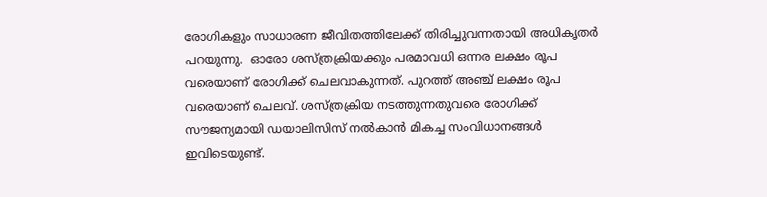രോഗികളും സാധാരണ ജീവിതത്തിലേക്ക് തിരിച്ചുവന്നതായി അധികൃതര്‍ പറയുന്നു.  ഓരോ ശസ്ത്രക്രിയക്കും പരമാവധി ഒന്നര ലക്ഷം രൂപ വരെയാണ് രോഗിക്ക് ചെലവാകുന്നത്. പുറത്ത് അഞ്ച് ലക്ഷം രൂപ വരെയാണ് ചെലവ്. ശസ്ത്രക്രിയ നടത്തുന്നതുവരെ രോഗിക്ക് സൗജന്യമായി ഡയാലിസിസ് നല്‍കാന്‍ മികച്ച സംവിധാനങ്ങള്‍ ഇവിടെയുണ്ട്.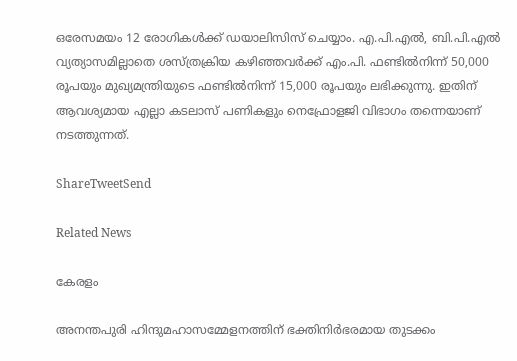ഒരേസമയം 12 രോഗികള്‍ക്ക് ഡയാലിസിസ് ചെയ്യാം. എ.പി.എല്‍, ബി.പി.എല്‍ വ്യത്യാസമില്ലാതെ ശസ്ത്രക്രിയ കഴിഞ്ഞവര്‍ക്ക് എം.പി. ഫണ്ടില്‍നിന്ന് 50,000 രൂപയും മുഖ്യമന്ത്രിയുടെ ഫണ്ടില്‍നിന്ന് 15,000 രൂപയും ലഭിക്കുന്നു. ഇതിന് ആവശ്യമായ എല്ലാ കടലാസ് പണികളും നെഫ്രോളജി വിഭാഗം തന്നെയാണ് നടത്തുന്നത്.

ShareTweetSend

Related News

കേരളം

അനന്തപുരി ഹിന്ദുമഹാസമ്മേളനത്തിന് ഭക്തിനിര്‍ഭരമായ തുടക്കം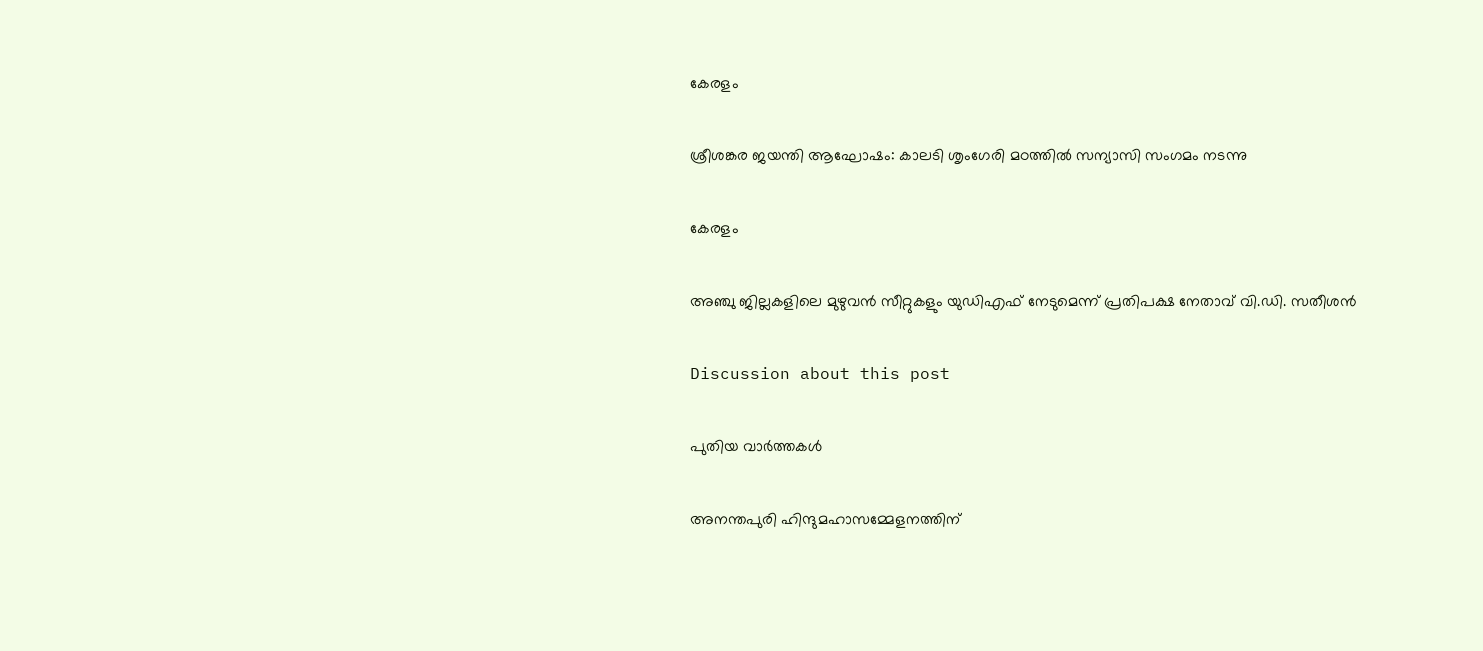കേരളം

ശ്രീശങ്കര ജയന്തി ആഘോഷം: കാലടി ശൃംഗേരി മഠത്തില്‍ സന്യാസി സംഗമം നടന്നു

കേരളം

അഞ്ചു ജില്ലകളിലെ മുഴുവന്‍ സീറ്റുകളും യുഡിഎഫ് നേടുമെന്ന് പ്രതിപക്ഷ നേതാവ് വി.ഡി. സതീശന്‍

Discussion about this post

പുതിയ വാർത്തകൾ

അനന്തപുരി ഹിന്ദുമഹാസമ്മേളനത്തിന്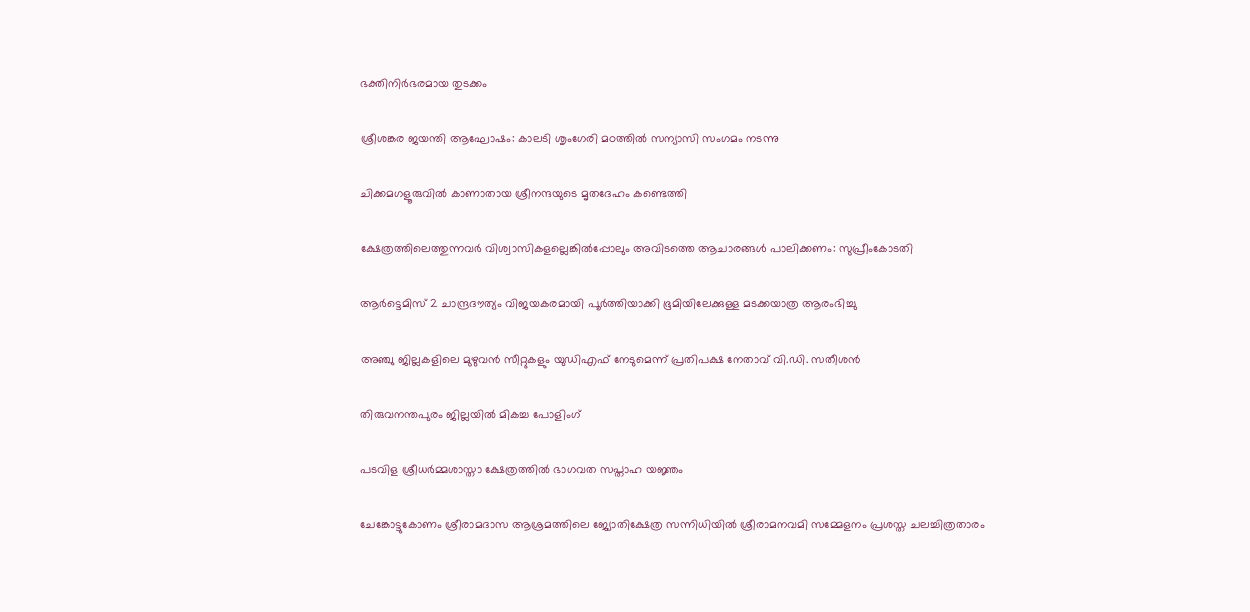ഭക്തിനിര്‍ഭരമായ തുടക്കം

ശ്രീശങ്കര ജയന്തി ആഘോഷം: കാലടി ശൃംഗേരി മഠത്തില്‍ സന്യാസി സംഗമം നടന്നു

ചിക്കമഗളൂരുവില്‍ കാണാതായ ശ്രീനന്ദയുടെ മൃതദേഹം കണ്ടെത്തി

ക്ഷേത്രത്തിലെത്തുന്നവര്‍ വിശ്വാസികളല്ലെങ്കില്‍പ്പോലും അവിടത്തെ ആചാരങ്ങള്‍ പാലിക്കണം: സുപ്രീംകോടതി

ആര്‍ട്ടെമിസ് 2 ചാന്ദ്രദൗത്യം വിജയകരമായി പൂര്‍ത്തിയാക്കി ഭൂമിയിലേക്കുള്ള മടക്കയാത്ര ആരംഭിച്ചു

അഞ്ചു ജില്ലകളിലെ മുഴുവന്‍ സീറ്റുകളും യുഡിഎഫ് നേടുമെന്ന് പ്രതിപക്ഷ നേതാവ് വി.ഡി. സതീശന്‍

തിരുവനന്തപുരം ജില്ലയില്‍ മികച്ച പോളിംഗ്

പടവിള ശ്രീധര്‍മ്മശാസ്താ ക്ഷേത്രത്തില്‍ ഭാഗവത സപ്താഹ യജ്ഞം

ചേങ്കോട്ടുകോണം ശ്രീരാമദാസ ആശ്രമത്തിലെ ജ്യോതിക്ഷേത്ര സന്നിധിയില്‍ ശ്രീരാമനവമി സമ്മേളനം പ്രശസ്ത ചലച്ചിത്രതാരം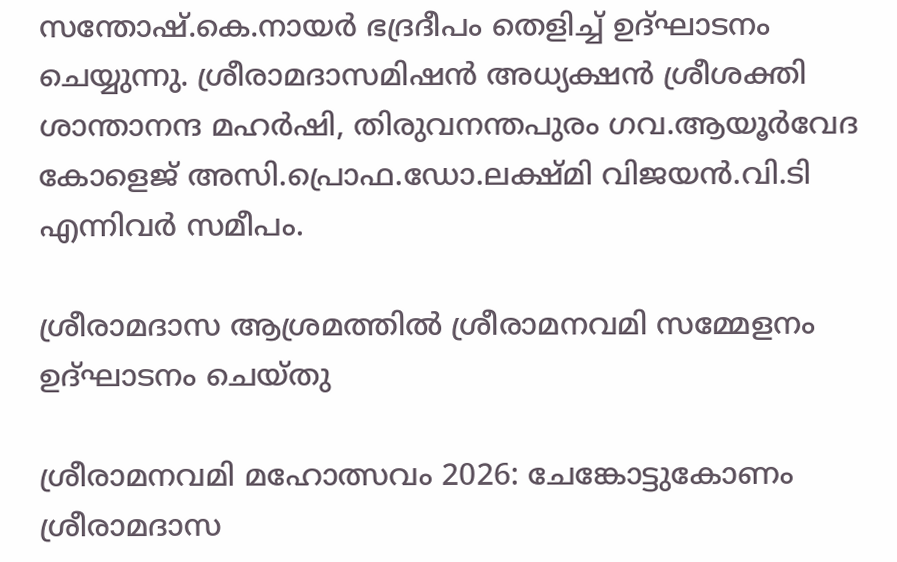സന്തോഷ്.കെ.നായര്‍ ഭദ്രദീപം തെളിച്ച് ഉദ്ഘാടനം ചെയ്യുന്നു. ശ്രീരാമദാസമിഷന്‍ അധ്യക്ഷന്‍ ശ്രീശക്തി ശാന്താനന്ദ മഹര്‍ഷി, തിരുവനന്തപുരം ഗവ.ആയൂര്‍വേദ കോളെജ് അസി.പ്രൊഫ.ഡോ.ലക്ഷ്മി വിജയന്‍.വി.ടി എന്നിവര്‍ സമീപം.

ശ്രീരാമദാസ ആശ്രമത്തില്‍ ശ്രീരാമനവമി സമ്മേളനം ഉദ്ഘാടനം ചെയ്തു

ശ്രീരാമനവമി മഹോത്സവം 2026: ചേങ്കോട്ടുകോണം ശ്രീരാമദാസ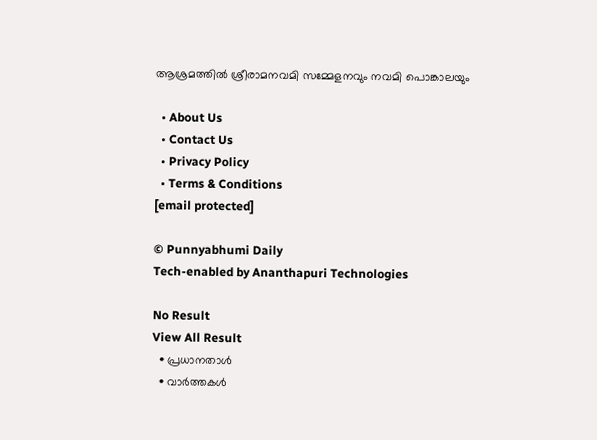ആശ്രമത്തില്‍ ശ്രീരാമനവമി സമ്മേളനവും നവമി പൊങ്കാലയും

  • About Us
  • Contact Us
  • Privacy Policy
  • Terms & Conditions
[email protected]

© Punnyabhumi Daily
Tech-enabled by Ananthapuri Technologies

No Result
View All Result
  • പ്രധാനതാൾ
  • വാർത്തകൾ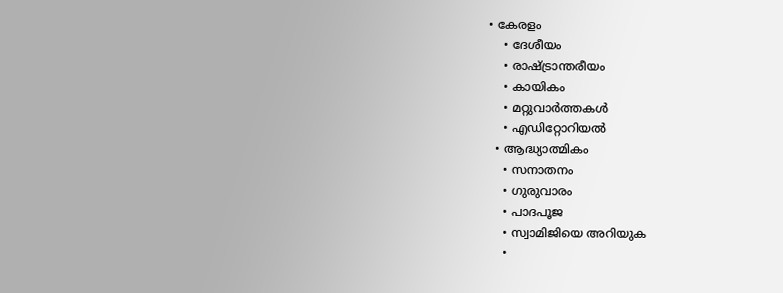• കേരളം
    • ദേശീയം
    • രാഷ്ട്രാന്തരീയം
    • കായികം
    • മറ്റുവാര്‍ത്തകള്‍
    • എഡിറ്റോറിയല്‍
  • ആദ്ധ്യാത്മികം
    • സനാതനം
    • ഗുരുവാരം
    • പാദപൂജ
    • സ്വാമിജിയെ അറിയുക
    •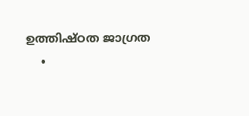ഉത്തിഷ്ഠത ജാഗ്രത
    •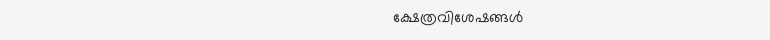ക്ഷേത്രവിശേഷങ്ങള്‍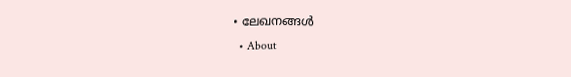• ലേഖനങ്ങള്‍
  • About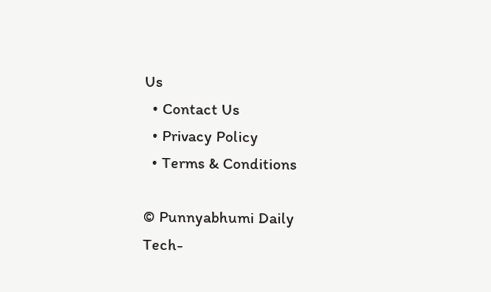Us
  • Contact Us
  • Privacy Policy
  • Terms & Conditions

© Punnyabhumi Daily
Tech-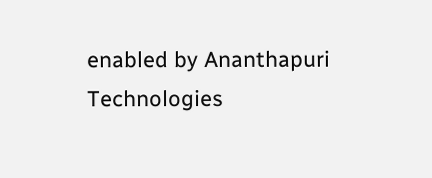enabled by Ananthapuri Technologies